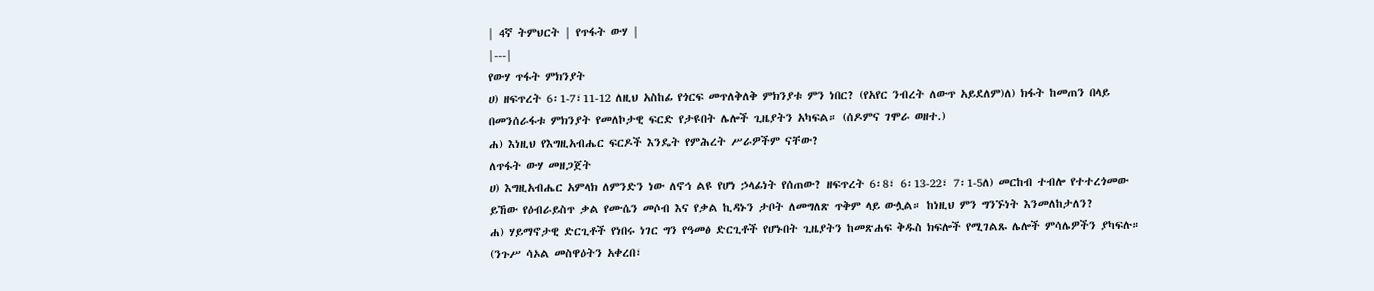| 4ኛ ትምህርት | የጥፋት ውሃ |
|---|
የውሃ ጥፋት ምክንያት
ሀ) ዘፍጥረት 6፡1-7፣11-12 ለዚህ አስከፊ የጎርፍ መጥለቅለቅ ምክንያቱ ምን ነበር? (የአየር ንብረት ለውጥ አይደለም)ለ) ክፋት ከመጠን በላይ በመንሰራፋቱ ምክንያት የመለኮታዊ ፍርድ የታዩበት ሌሎች ጊዜያትን አካፍል። (ሰዶምና ገሞራ ወዘተ.)
ሐ) እነዚህ የእግዚአብሔር ፍርዶች እንዴት የምሕረት ሥራዎችም ናቸው?
ለጥፋት ውሃ መዘጋጀት
ሀ) እግዚአብሔር አምላክ ለምንድን ነው ለኖኅ ልዩ የሆነ ኃላፊነት የሰጠው? ዘፍጥረት 6፡8፣ 6፡13-22፣ 7፡1-5ለ) መርከብ ተብሎ የተተረጎመው ይኸው የዕብራይስጥ ቃል የሙሴን መሶብ እና የቃል ኪዳኑን ታቦት ለመግለጽ ጥቅም ላይ ውሏል። ከነዚህ ምን ግንኙነት እንመለከታለን?
ሐ) ሃይማኖታዊ ድርጊቶች የነበሩ ነገር ግን የዓመፅ ድርጊቶች የሆኑበት ጊዜያትን ከመጽሐፍ ቅዱስ ክፍሎች የሚገልጹ ሌሎች ምሳሌዎችን ያካፍሉ። (ንጉሥ ሳኦል መስዋዕትን አቀረበ፣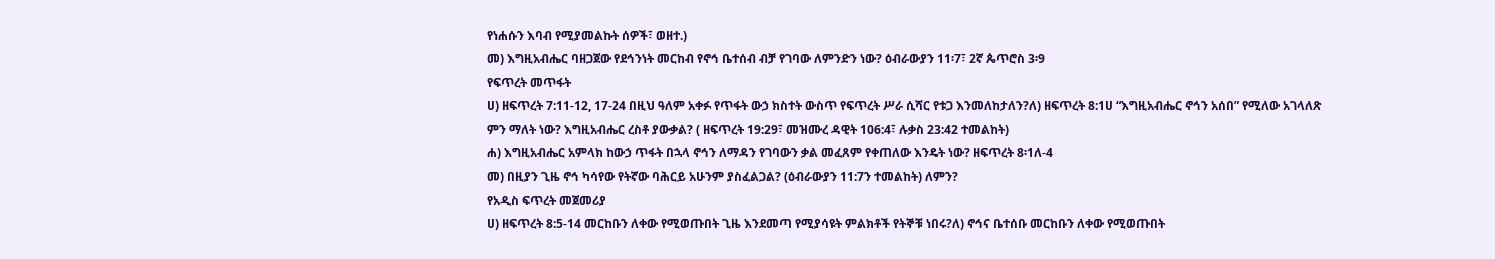የነሐሱን እባብ የሚያመልኩት ሰዎች፣ ወዘተ.)
መ) እግዚአብሔር ባዘጋጀው የደኅንነት መርከብ የኖኅ ቤተሰብ ብቻ የገባው ለምንድን ነው? ዕብራውያን 11፡7፣ 2ኛ ጴጥሮስ 3፡9
የፍጥረት መጥፋት
ሀ) ዘፍጥረት 7:11-12, 17-24 በዚህ ዓለም አቀፉ የጥፋት ውኃ ክስተት ውስጥ የፍጥረት ሥራ ሲሻር የቱጋ እንመለከታለን?ለ) ዘፍጥረት 8:1ሀ “እግዚአብሔር ኖኅን አሰበ” የሚለው አገላለጽ ምን ማለት ነው? እግዚአብሔር ረስቶ ያውቃል? ( ዘፍጥረት 19:29፣ መዝሙረ ዳዊት 106:4፣ ሉቃስ 23:42 ተመልከት)
ሐ) እግዚአብሔር አምላክ ከውኃ ጥፋት በኋላ ኖኅን ለማዳን የገባውን ቃል መፈጸም የቀጠለው እንዴት ነው? ዘፍጥረት 8፡1ለ-4
መ) በዚያን ጊዜ ኖኅ ካሳየው የትኛው ባሕርይ አሁንም ያስፈልጋል? (ዕብራውያን 11:7ን ተመልከት) ለምን?
የአዲስ ፍጥረት መጀመሪያ
ሀ) ዘፍጥረት 8:5-14 መርከቡን ለቀው የሚወጡበት ጊዜ እንደመጣ የሚያሳዩት ምልክቶች የትኞቹ ነበሩ?ለ) ኖኅና ቤተሰቡ መርከቡን ለቀው የሚወጡበት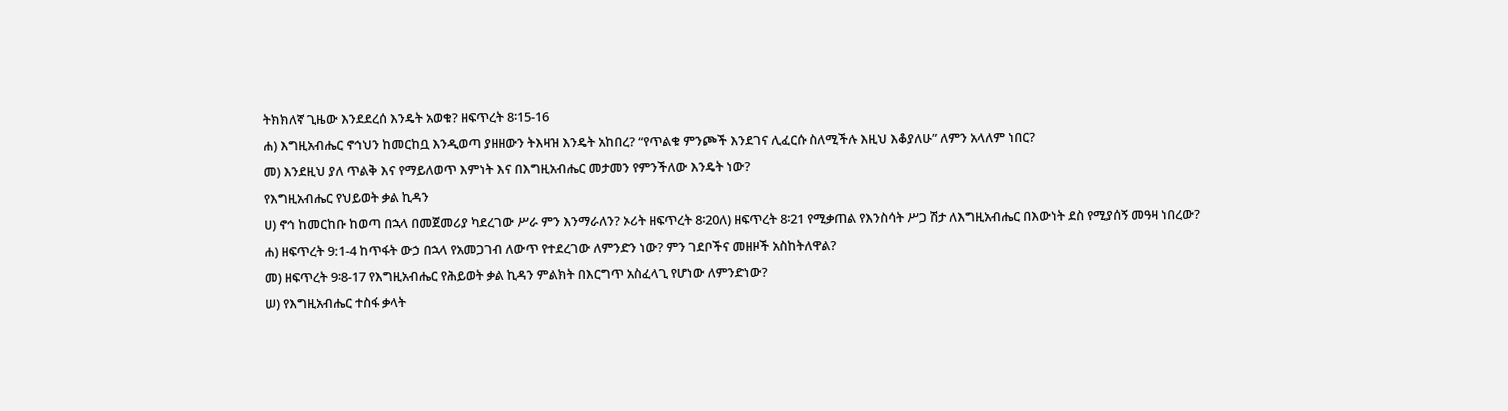ትክክለኛ ጊዜው እንደደረሰ እንዴት አወቁ? ዘፍጥረት 8፡15-16
ሐ) እግዚአብሔር ኖኅህን ከመርከቧ እንዲወጣ ያዘዘውን ትእዛዝ እንዴት አከበረ? “የጥልቁ ምንጮች እንደገና ሊፈርሱ ስለሚችሉ እዚህ እቆያለሁ” ለምን አላለም ነበር?
መ) እንደዚህ ያለ ጥልቅ እና የማይለወጥ እምነት እና በእግዚአብሔር መታመን የምንችለው እንዴት ነው?
የእግዚአብሔር የህይወት ቃል ኪዳን
ሀ) ኖኅ ከመርከቡ ከወጣ በኋላ በመጀመሪያ ካደረገው ሥራ ምን እንማራለን? ኦሪት ዘፍጥረት 8፡20ለ) ዘፍጥረት 8፡21 የሚቃጠል የእንስሳት ሥጋ ሽታ ለእግዚአብሔር በእውነት ደስ የሚያሰኝ መዓዛ ነበረው?
ሐ) ዘፍጥረት 9:1-4 ከጥፋት ውኃ በኋላ የአመጋገብ ለውጥ የተደረገው ለምንድን ነው? ምን ገደቦችና መዘዞች አስከትለዋል?
መ) ዘፍጥረት 9፡8-17 የእግዚአብሔር የሕይወት ቃል ኪዳን ምልክት በእርግጥ አስፈላጊ የሆነው ለምንድነው?
ሠ) የእግዚአብሔር ተስፋ ቃላት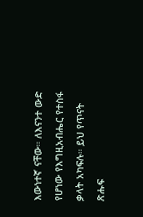እውነተኛ ናቸው። ለእናንተ ውድ የሆነው የእግዚአብሔር የተስፋ ቃላት አካፍሉ። ይህ የጥናት ጽሑፍ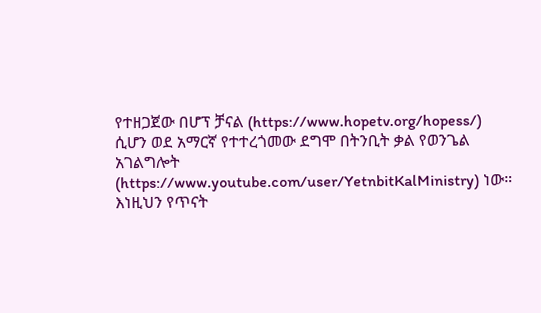የተዘጋጀው በሆፕ ቻናል (https://www.hopetv.org/hopess/) ሲሆን ወደ አማርኛ የተተረጎመው ደግሞ በትንቢት ቃል የወንጌል አገልግሎት (https://www.youtube.com/user/YetnbitKalMinistry) ነው። እነዚህን የጥናት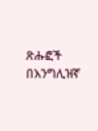ጽሑፎች በእንግሊዝኛ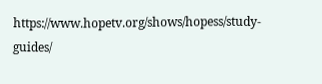https://www.hopetv.org/shows/hopess/study-guides/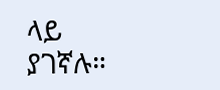ላይ ያገኛሉ።